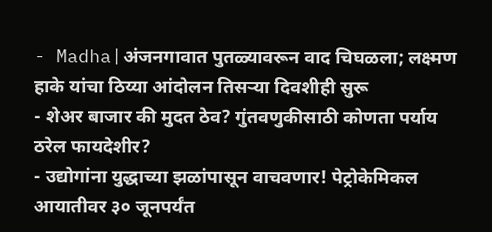- Madha|अंजनगावात पुतळ्यावरून वाद चिघळला; लक्ष्मण हाके यांचा ठिय्या आंदोलन तिसऱ्या दिवशीही सुरू
- शेअर बाजार की मुदत ठेव? गुंतवणुकीसाठी कोणता पर्याय ठरेल फायदेशीर?
- उद्योगांना युद्धाच्या झळांपासून वाचवणार! पेट्रोकेमिकल आयातीवर ३० जूनपर्यंत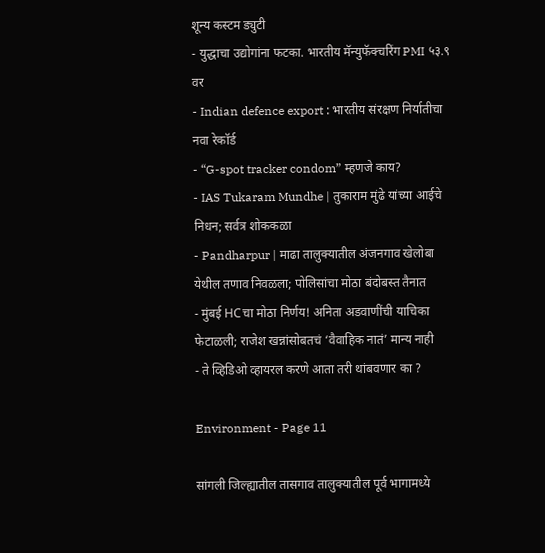शून्य कस्टम ड्युटी
- युद्धाचा उद्योगांना फटका. भारतीय मॅन्युफॅक्चरिंग PMI ५३.९ वर
- Indian defence export : भारतीय संरक्षण निर्यातीचा नवा रेकॉर्ड
- “G-spot tracker condom” म्हणजे काय?
- IAS Tukaram Mundhe | तुकाराम मुंढे यांच्या आईचे निधन; सर्वत्र शोककळा
- Pandharpur | माढा तालुक्यातील अंजनगाव खेलोबा येथील तणाव निवळला; पोलिसांचा मोठा बंदोबस्त तैनात
- मुंबई HCचा मोठा निर्णय! अनिता अडवाणींची याचिका फेटाळली; राजेश खन्नांसोबतचं ‘वैवाहिक नातं’ मान्य नाही
- ते व्हिडिओ व्हायरल करणे आता तरी थांबवणार का ?

Environment - Page 11

सांगली जिल्ह्यातील तासगाव तालुक्यातील पूर्व भागामध्ये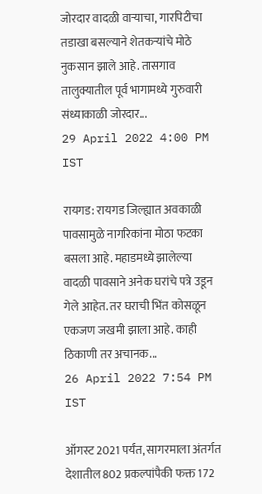जोरदार वादळी वाऱ्याचा, गारपिटीचा तडाखा बसल्याने शेतकऱ्यांचे मोठे नुकसान झाले आहे. तासगाव तालुक्यातील पूर्व भागामध्ये गुरुवारी संध्याकाळी जोरदार...
29 April 2022 4:00 PM IST

रायगड: रायगड जिल्ह्यात अवकाळी पावसामुळे नागरिकांना मोठा फटका बसला आहे. महाडमध्ये झालेल्या वादळी पावसाने अनेक घरांचे पत्रे उडून गेले आहेत. तर घराची भिंत कोसळून एकजण जखमी झाला आहे. काही ठिकाणी तर अचानक...
26 April 2022 7:54 PM IST

ऑगस्ट 2021 पर्यंत, सागरमाला अंतर्गत देशातील 802 प्रकल्पांपैकी फक्त 172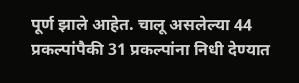पूर्ण झाले आहेत. चालू असलेल्या 44 प्रकल्पांपैकी 31 प्रकल्पांना निधी देण्यात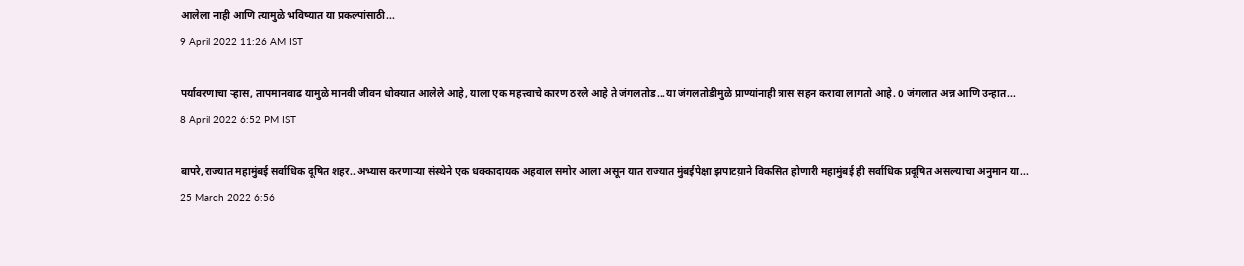आलेला नाही आणि त्यामुळे भविष्यात या प्रकल्पांसाठी...
9 April 2022 11:26 AM IST

पर्यावरणाचा ऱ्हास, तापमानवाढ यामुळे मानवी जीवन धोक्यात आलेले आहे, याला एक महत्त्वाचे कारण ठरले आहे ते जंगलतोड...या जंगलतोडीमुळे प्राण्यांनाही त्रास सहन करावा लागतो आहे. 0 जंगलात अन्न आणि उन्हात...
8 April 2022 6:52 PM IST

बापरे,राज्यात महामुंबई सर्वाधिक दूषित शहर..अभ्यास करणाऱ्या संस्थेने एक धक्कादायक अहवाल समोर आला असून यात राज्यात मुंबईपेक्षा झपाटय़ाने विकसित होणारी महामुंबई ही सर्वाधिक प्रदूषित असल्याचा अनुमान या...
25 March 2022 6:56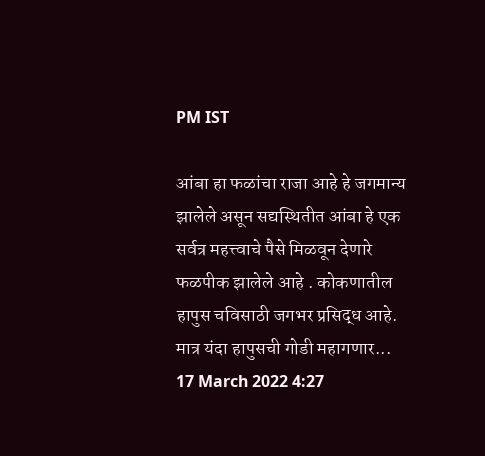PM IST

आंबा हा फळांचा राजा आहे हे जगमान्य झालेले असून सद्यस्थितीत आंबा हे एक सर्वत्र महत्त्वाचे पैसे मिळवून देणारे फळपीक झालेले आहे . कोकणातील हापुस चविसाठी जगभर प्रसिद्ध आहे. मात्र यंदा हापुसची गोडी महागणार...
17 March 2022 4:27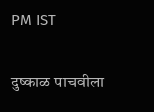PM IST

दुष्काळ पाचवीला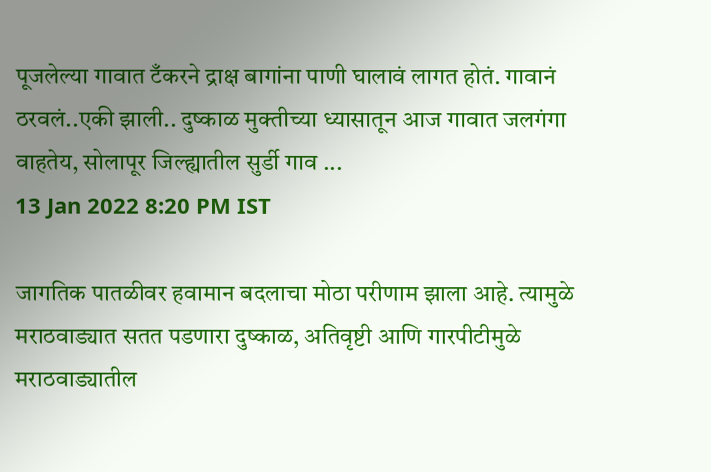पूजलेल्या गावात टँकरने द्राक्ष बागांना पाणी घालावं लागत होतं. गावानं ठरवलं..एकी झाली.. दुष्काळ मुक्तीच्या ध्यासातून आज गावात जलगंगा वाहतेय, सोलापूर जिल्ह्यातील सुर्डी गाव ...
13 Jan 2022 8:20 PM IST

जागतिक पातळीवर हवामान बदलाचा मोठा परीणाम झाला आहे. त्यामुळे मराठवाड्यात सतत पडणारा दुष्काळ, अतिवृष्टी आणि गारपीटीमुळे मराठवाड्यातील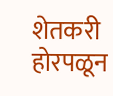शेतकरी होरपळून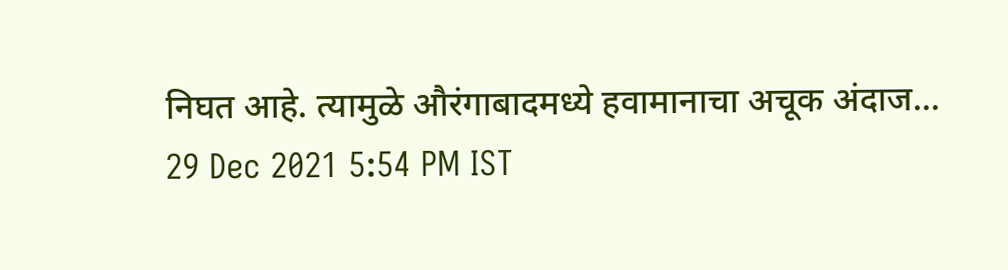निघत आहे. त्यामुळे औरंगाबादमध्ये हवामानाचा अचूक अंदाज...
29 Dec 2021 5:54 PM IST